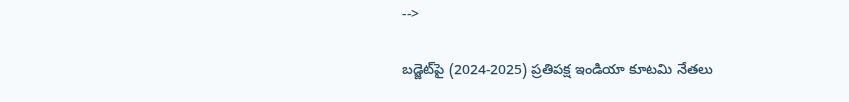-->

బడ్జెట్‌పై (2024-2025) ప్రతిపక్ష ఇండియా కూటమి నేతలు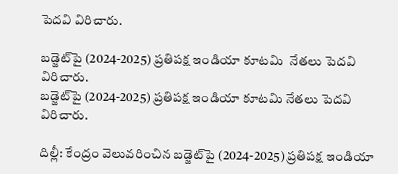పెదవి విరిచారు.

బడ్జెట్‌పై (2024-2025) ప్రతిపక్ష ఇండియా కూటమి  నేతలు పెదవి విరిచారు.
బడ్జెట్‌పై (2024-2025) ప్రతిపక్ష ఇండియా కూటమి నేతలు పెదవి విరిచారు.

దిల్లీ: కేంద్రం వెలువరించిన బడ్జెట్‌పై (2024-2025) ప్రతిపక్ష ఇండియా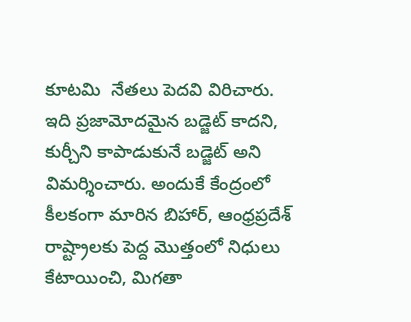కూటమి  నేతలు పెదవి విరిచారు. ఇది ప్రజామోదమైన బడ్జెట్‌ కాదని, కుర్చీని కాపాడుకునే బడ్జెట్ అని విమర్శించారు. అందుకే కేంద్రంలో కీలకంగా మారిన బిహార్‌, ఆంధ్రప్రదేశ్‌ రాష్ట్రాలకు పెద్ద మొత్తంలో నిధులు కేటాయించి, మిగతా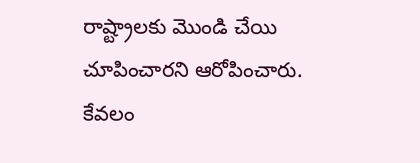రాష్ట్రాలకు మొండి చేయి చూపించారని ఆరోపించారు. కేవలం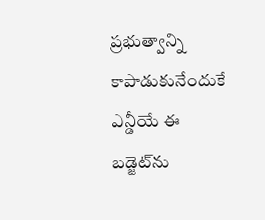ప్రభుత్వాన్ని కాపాడుకునేందుకే ఎన్డీయే ఈ బడ్జెట్‌ను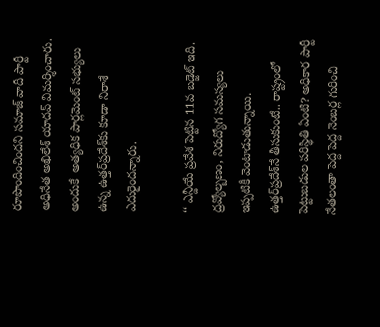రూపొందించిందని సమాజ్‌ వాదీ పార్టీ అధినేత అఖిలేశ్‌ యాదవ్‌ విమర్శించారు. అందుకే  అత్యధిక పార్లమెంట్‌ సభ్యులు ఉన్న ఉత్తర్‌ప్రదేశ్‌కు కూడా నిరాశే ఎదురైందన్నారు.

‘‘ ఎన్డీయే ప్రవేశ పెట్టిన 11వ బడ్జెట్‌ ఇది. ద్రవ్యోల్బణం, నిరుద్యోగ సమస్యలు ఇప్పటికీ వెంటాడుతున్నాయి. ఉత్తర్‌ప్రదేశ్‌నే తీసుకుంటే.. రాష్ట్రంలో పెట్టుబడుల పరిస్థితి ఏంటి? అధికార పార్టీ నేతలంతా పెద్ద పెద్ద నెంబర్ల గురించి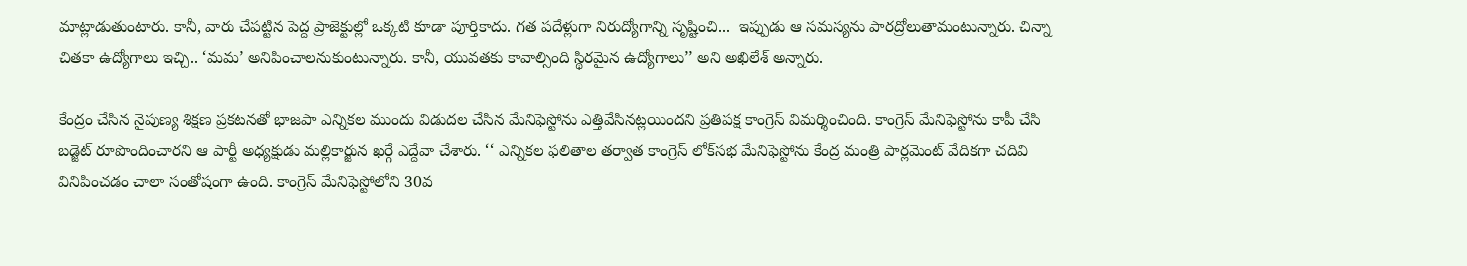మాట్లాడుతుంటారు. కానీ, వారు చేపట్టిన పెద్ద ప్రాజెక్టుల్లో ఒక్కటి కూడా పూర్తికాదు. గత పదేళ్లుగా నిరుద్యోగాన్ని సృష్టించి...  ఇప్పుడు ఆ సమస్యను పారద్రోలుతామంటున్నారు. చిన్నా చితకా ఉద్యోగాలు ఇచ్చి.. ‘మమ’ అనిపించాలనుకుంటున్నారు. కానీ, యువతకు కావాల్సింది స్థిరమైన ఉద్యోగాలు’’ అని అఖిలేశ్‌ అన్నారు.

కేంద్రం చేసిన నైపుణ్య శిక్షణ ప్రకటనతో భాజపా ఎన్నికల ముందు విడుదల చేసిన మేనిఫెస్టోను ఎత్తివేసినట్లయిందని ప్రతిపక్ష కాంగ్రెస్‌ విమర్శించింది. కాంగ్రెస్‌ మేనిఫెస్టోను కాపీ చేసి బడ్జెట్‌ రూపొందించారని ఆ పార్టీ అధ్యక్షుడు మల్లికార్జున ఖర్గే ఎద్దేవా చేశారు. ‘‘ ఎన్నికల ఫలితాల తర్వాత కాంగ్రెస్‌ లోక్‌సభ మేనిఫెస్టోను కేంద్ర మంత్రి పార్లమెంట్‌ వేదికగా చదివి వినిపించడం చాలా సంతోషంగా ఉంది. కాంగ్రెస్‌ మేనిఫెస్టోలోని 30వ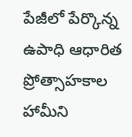పేజీలో పేర్కొన్న ఉపాధి ఆధారిత ప్రోత్సాహకాల హామీని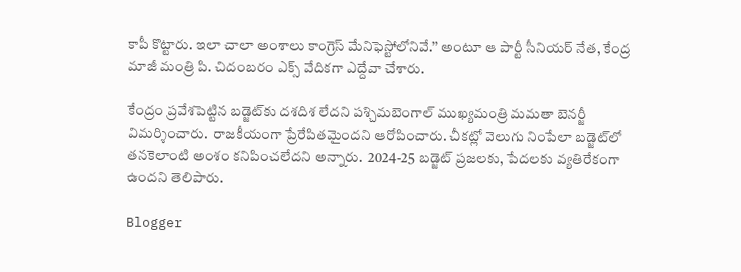కాపీ కొట్టారు. ఇలా చాలా అంశాలు కాంగ్రెస్‌ మేనిఫెస్టోలోనివే.’’ అంటూ ఆ పార్టీ సీనియర్ నేత, కేంద్ర మాజీ మంత్రి పి. చిదంబరం ఎక్స్‌ వేదికగా ఎద్దేవా చేశారు.

కేంద్రం ప్రవేశపెట్టిన బడ్జెట్‌కు దశదిశ లేదని పశ్చిమబెంగాల్‌ ముఖ్యమంత్రి మమతా బెనర్జీ విమర్శించారు.  రాజకీయంగా ప్రేరేపితమైందని ఆరోపించారు. చీకట్లో వెలుగు నింపేలా బడ్జెట్‌లో తనకెలాంటి అంశం కనిపించలేదని అన్నారు.  2024-25 బడ్జెట్‌ ప్రజలకు, పేదలకు వ్యతిరేకంగా ఉందని తెలిపారు.

Blogger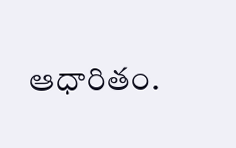ఆధారితం.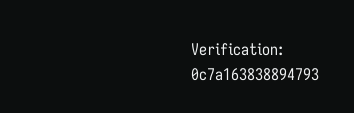Verification: 0c7a163838894793